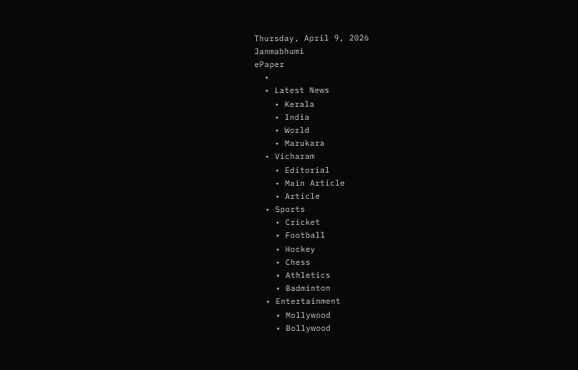Thursday, April 9, 2026
Janmabhumi
ePaper
  •
  • Latest News
    • Kerala
    • India
    • World
    • Marukara
  • Vicharam
    • Editorial
    • Main Article
    • Article
  • Sports
    • Cricket
    • Football
    • Hockey
    • Chess
    • Athletics
    • Badminton
  • Entertainment
    • Mollywood
    • Bollywood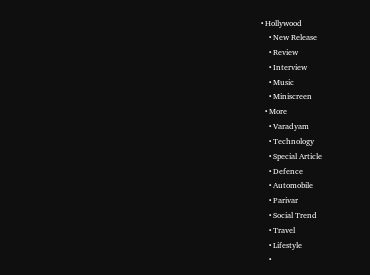• Hollywood
    • New Release
    • Review
    • Interview
    • Music
    • Miniscreen
  • More
    • Varadyam
    • Technology
    • Special Article
    • Defence
    • Automobile
    • Parivar
    • Social Trend
    • Travel
    • Lifestyle
    •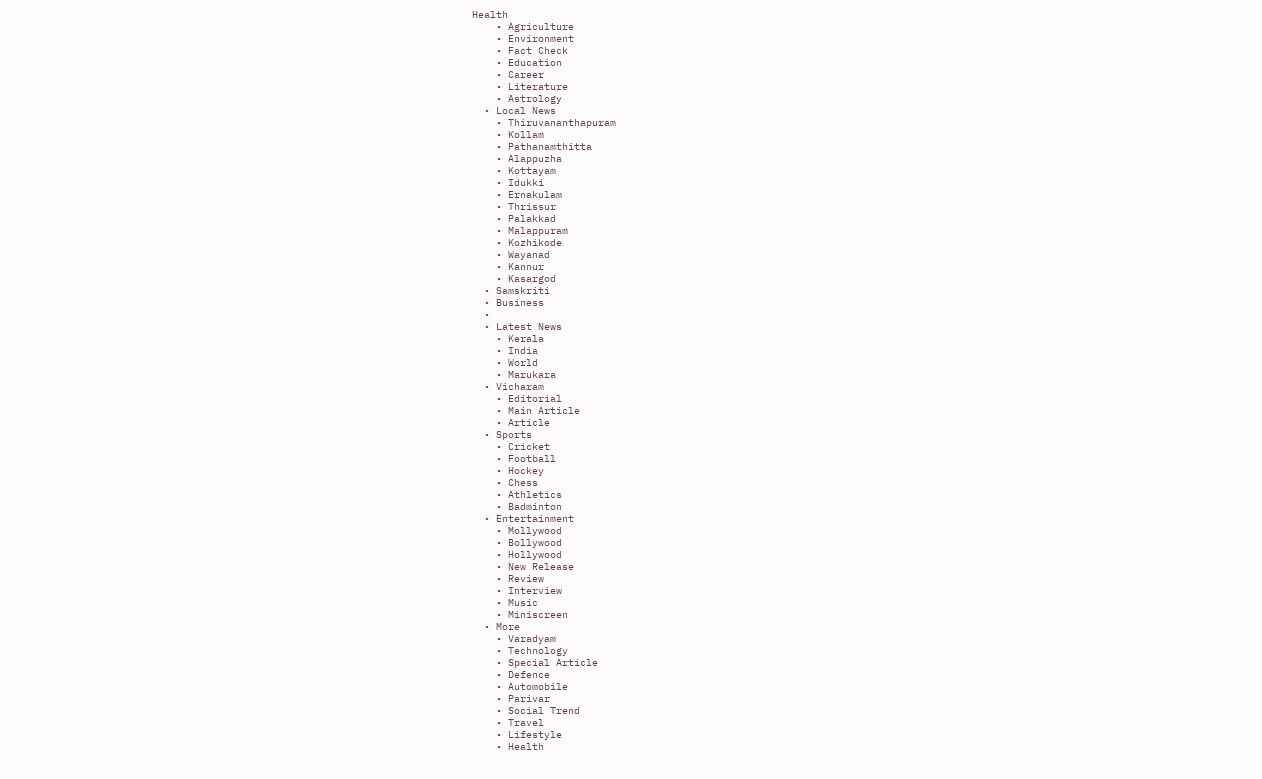Health
    • Agriculture
    • Environment
    • Fact Check
    • Education
    • Career
    • Literature
    • Astrology
  • Local News
    • Thiruvananthapuram
    • Kollam
    • Pathanamthitta
    • Alappuzha
    • Kottayam
    • Idukki
    • Ernakulam
    • Thrissur
    • Palakkad
    • Malappuram
    • Kozhikode
    • Wayanad
    • Kannur
    • Kasargod
  • Samskriti
  • Business
  •
  • Latest News
    • Kerala
    • India
    • World
    • Marukara
  • Vicharam
    • Editorial
    • Main Article
    • Article
  • Sports
    • Cricket
    • Football
    • Hockey
    • Chess
    • Athletics
    • Badminton
  • Entertainment
    • Mollywood
    • Bollywood
    • Hollywood
    • New Release
    • Review
    • Interview
    • Music
    • Miniscreen
  • More
    • Varadyam
    • Technology
    • Special Article
    • Defence
    • Automobile
    • Parivar
    • Social Trend
    • Travel
    • Lifestyle
    • Health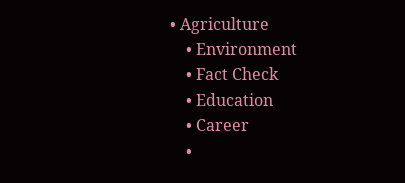• Agriculture
    • Environment
    • Fact Check
    • Education
    • Career
    •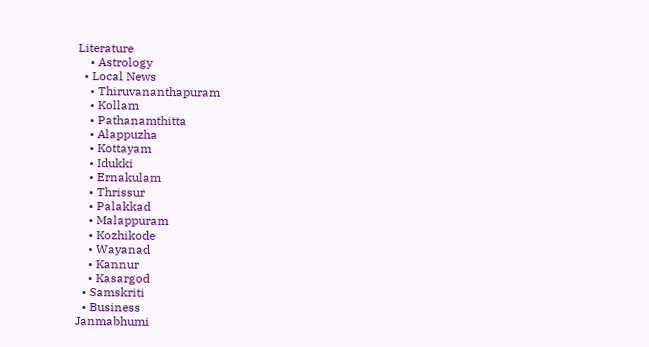Literature
    • Astrology
  • Local News
    • Thiruvananthapuram
    • Kollam
    • Pathanamthitta
    • Alappuzha
    • Kottayam
    • Idukki
    • Ernakulam
    • Thrissur
    • Palakkad
    • Malappuram
    • Kozhikode
    • Wayanad
    • Kannur
    • Kasargod
  • Samskriti
  • Business
Janmabhumi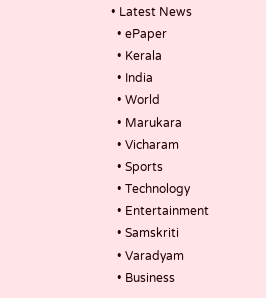• Latest News
  • ePaper
  • Kerala
  • India
  • World
  • Marukara
  • Vicharam
  • Sports
  • Technology
  • Entertainment
  • Samskriti
  • Varadyam
  • Business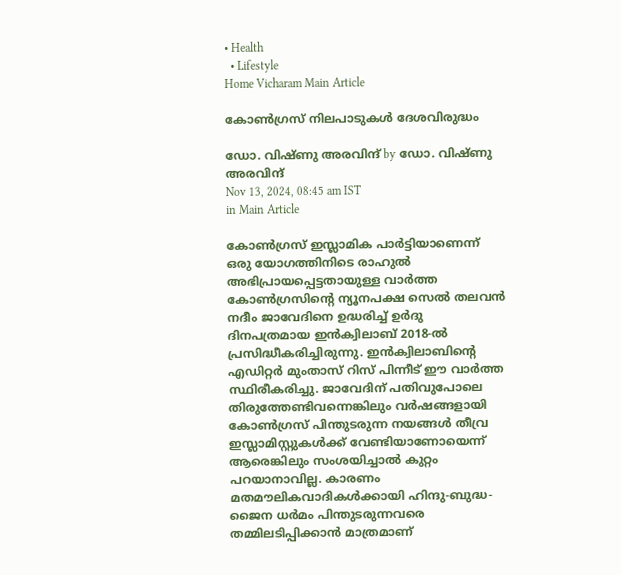• Health
  • Lifestyle
Home Vicharam Main Article

കോണ്‍ഗ്രസ് നിലപാടുകള്‍ ദേശവിരുദ്ധം

ഡോ. വിഷ്ണു അരവിന്ദ് by ഡോ. വിഷ്ണു അരവിന്ദ്
Nov 13, 2024, 08:45 am IST
in Main Article

കോണ്‍ഗ്രസ് ഇസ്ലാമിക പാര്‍ട്ടിയാണെന്ന് ഒരു യോഗത്തിനിടെ രാഹുല്‍ അഭിപ്രായപ്പെട്ടതായുള്ള വാര്‍ത്ത കോണ്‍ഗ്രസിന്റെ ന്യൂനപക്ഷ സെല്‍ തലവന്‍ നദീം ജാവേദിനെ ഉദ്ധരിച്ച് ഉര്‍ദു ദിനപത്രമായ ഇന്‍ക്വിലാബ് 2018-ല്‍ പ്രസിദ്ധീകരിച്ചിരുന്നു. ഇന്‍ക്വിലാബിന്റെ എഡിറ്റര്‍ മുംതാസ് റിസ് പിന്നീട് ഈ വാര്‍ത്ത സ്ഥിരീകരിച്ചു. ജാവേദിന് പതിവുപോലെ തിരുത്തേണ്ടിവന്നെങ്കിലും വര്‍ഷങ്ങളായി കോണ്‍ഗ്രസ് പിന്തുടരുന്ന നയങ്ങള്‍ തീവ്ര ഇസ്ലാമിസ്റ്റുകള്‍ക്ക് വേണ്ടിയാണോയെന്ന് ആരെങ്കിലും സംശയിച്ചാല്‍ കുറ്റം പറയാനാവില്ല. കാരണം മതമൗലികവാദികള്‍ക്കായി ഹിന്ദു-ബുദ്ധ-ജൈന ധര്‍മം പിന്തുടരുന്നവരെ തമ്മിലടിപ്പിക്കാന്‍ മാത്രമാണ്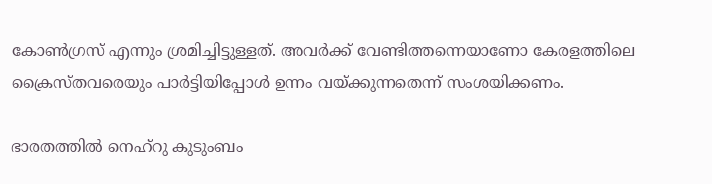കോണ്‍ഗ്രസ് എന്നും ശ്രമിച്ചിട്ടുള്ളത്. അവര്‍ക്ക് വേണ്ടിത്തന്നെയാണോ കേരളത്തിലെ ക്രൈസ്തവരെയും പാര്‍ട്ടിയിപ്പോള്‍ ഉന്നം വയ്‌ക്കുന്നതെന്ന് സംശയിക്കണം.

ഭാരതത്തില്‍ നെഹ്റു കുടുംബം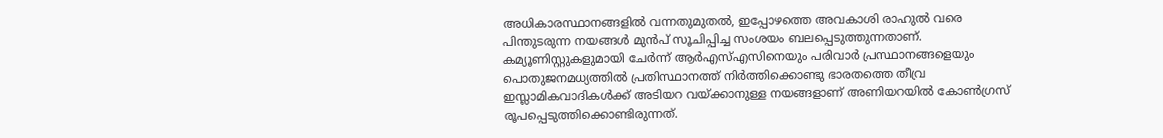അധികാരസ്ഥാനങ്ങളില്‍ വന്നതുമുതല്‍, ഇപ്പോഴത്തെ അവകാശി രാഹുല്‍ വരെ പിന്തുടരുന്ന നയങ്ങള്‍ മുന്‍പ് സൂചിപ്പിച്ച സംശയം ബലപ്പെടുത്തുന്നതാണ്. കമ്യൂണിസ്റ്റുകളുമായി ചേര്‍ന്ന് ആര്‍എസ്എസിനെയും പരിവാര്‍ പ്രസ്ഥാനങ്ങളെയും പൊതുജനമധ്യത്തില്‍ പ്രതിസ്ഥാനത്ത് നിര്‍ത്തിക്കൊണ്ടു ഭാരതത്തെ തീവ്ര ഇസ്ലാമികവാദികള്‍ക്ക് അടിയറ വയ്‌ക്കാനുള്ള നയങ്ങളാണ് അണിയറയില്‍ കോണ്‍ഗ്രസ് രൂപപ്പെടുത്തിക്കൊണ്ടിരുന്നത്.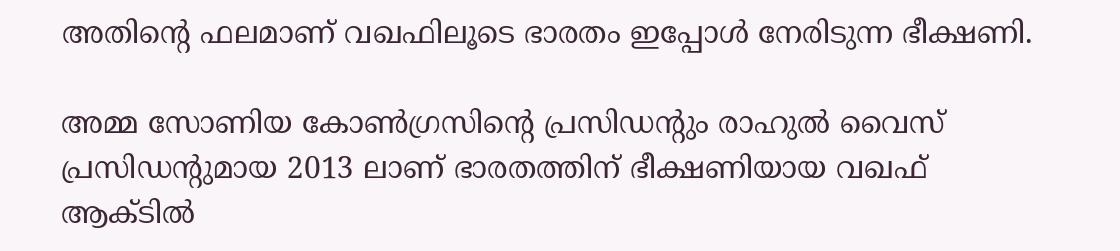അതിന്റെ ഫലമാണ് വഖഫിലൂടെ ഭാരതം ഇപ്പോള്‍ നേരിടുന്ന ഭീക്ഷണി.

അമ്മ സോണിയ കോണ്‍ഗ്രസിന്റെ പ്രസിഡന്റും രാഹുല്‍ വൈസ് പ്രസിഡന്റുമായ 2013 ലാണ് ഭാരതത്തിന് ഭീക്ഷണിയായ വഖഫ് ആക്ടില്‍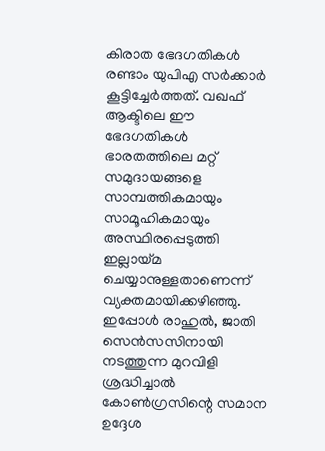കിരാത ഭേദഗതികള്‍ രണ്ടാം യുപിഎ സര്‍ക്കാര്‍ കൂട്ടിച്ചേര്‍ത്തത്. വഖഫ് ആക്ടിലെ ഈ ഭേദഗതികള്‍ ഭാരതത്തിലെ മറ്റ് സമുദായങ്ങളെ സാമ്പത്തികമായും സാമൂഹികമായും അസ്ഥിരപ്പെടുത്തി ഇല്ലായ്‌മ ചെയ്യാനുള്ളതാണെന്ന് വ്യക്തമായിക്കഴിഞ്ഞു. ഇപ്പോള്‍ രാഹുല്‍, ജാതി സെന്‍സസിനായി നടത്തുന്ന മുറവിളി ശ്രദ്ധിച്ചാല്‍ കോണ്‍ഗ്രസിന്റെ സമാന ഉദ്ദേശ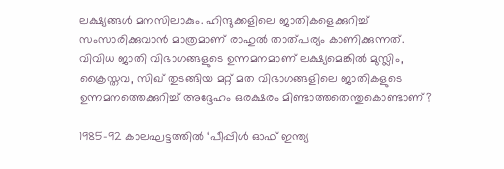ലക്ഷ്യങ്ങള്‍ മനസിലാകും. ഹിന്ദുക്കളിലെ ജാതികളെക്കുറിച്ച് സംസാരിക്കുവാന്‍ മാത്രമാണ് രാഹുല്‍ താത്പര്യം കാണിക്കുന്നത്. വിവിധ ജാതി വിഭാഗങ്ങളുടെ ഉന്നമനമാണ് ലക്ഷ്യമെങ്കില്‍ മുസ്ലിം, ക്രൈസ്തവ, സിഖ് തുടങ്ങിയ മറ്റ് മത വിഭാഗങ്ങളിലെ ജാതികളുടെ ഉന്നമനത്തെക്കുറിച്ച് അദ്ദേഹം ഒരക്ഷരം മിണ്ടാത്തതെന്തുകൊണ്ടാണ്?

1985-92 കാലഘട്ടത്തില്‍ ‘പീപ്പിള്‍ ഓഫ് ഇന്ത്യ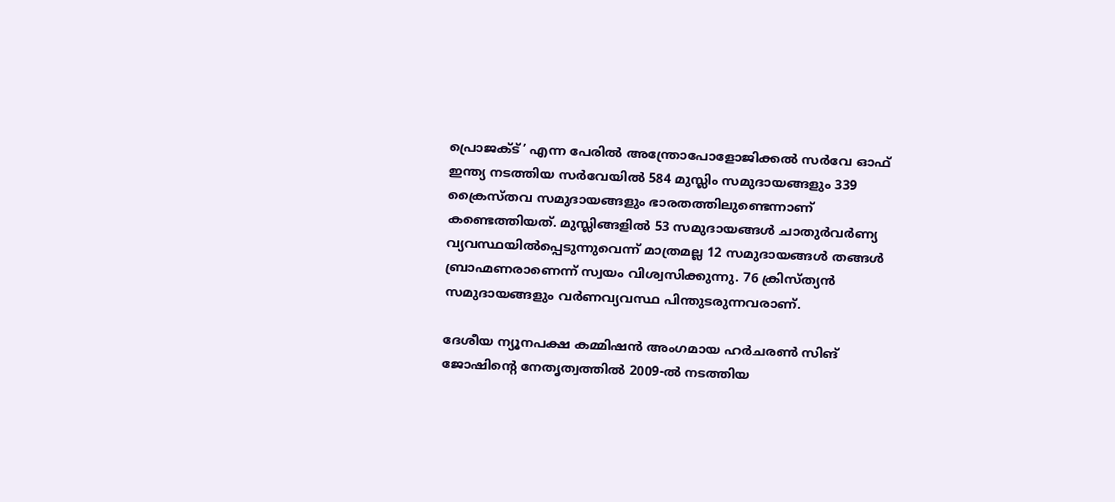പ്രൊജക്ട്’ എന്ന പേരില്‍ അന്ത്രോപോളോജിക്കല്‍ സര്‍വേ ഓഫ് ഇന്ത്യ നടത്തിയ സര്‍വേയില്‍ 584 മുസ്ലിം സമുദായങ്ങളും 339 ക്രൈസ്തവ സമുദായങ്ങളും ഭാരതത്തിലുണ്ടെന്നാണ് കണ്ടെത്തിയത്. മുസ്ലിങ്ങളില്‍ 53 സമുദായങ്ങള്‍ ചാതുര്‍വര്‍ണ്യ വ്യവസ്ഥയില്‍പ്പെടുന്നുവെന്ന് മാത്രമല്ല 12 സമുദായങ്ങള്‍ തങ്ങള്‍ ബ്രാഹ്മണരാണെന്ന് സ്വയം വിശ്വസിക്കുന്നു. 76 ക്രിസ്ത്യന്‍ സമുദായങ്ങളും വര്‍ണവ്യവസ്ഥ പിന്തുടരുന്നവരാണ്.

ദേശീയ ന്യൂനപക്ഷ കമ്മിഷന്‍ അംഗമായ ഹര്‍ചരണ്‍ സിങ് ജോഷിന്റെ നേതൃത്വത്തില്‍ 2009-ല്‍ നടത്തിയ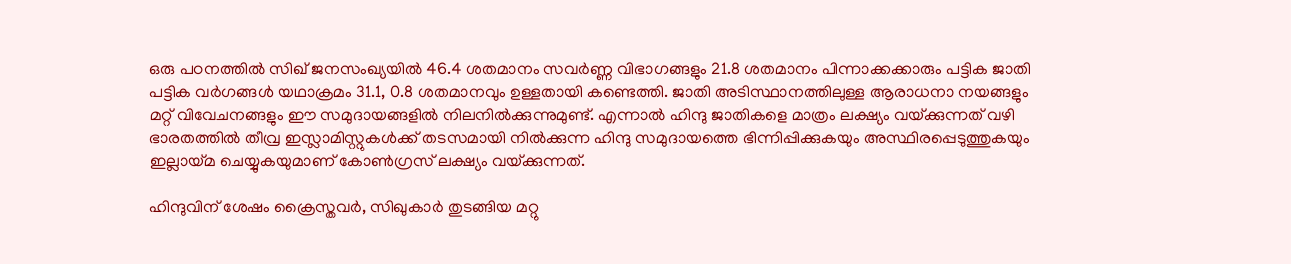ഒരു പഠനത്തില്‍ സിഖ് ജനസംഖ്യയില്‍ 46.4 ശതമാനം സവര്‍ണ്ണ വിഭാഗങ്ങളും 21.8 ശതമാനം പിന്നാക്കക്കാരും പട്ടിക ജാതി പട്ടിക വര്‍ഗങ്ങള്‍ യഥാക്രമം 31.1, 0.8 ശതമാനവും ഉള്ളതായി കണ്ടെത്തി. ജാതി അടിസ്ഥാനത്തിലുള്ള ആരാധനാ നയങ്ങളും മറ്റ് വിവേചനങ്ങളും ഈ സമുദായങ്ങളില്‍ നിലനില്‍ക്കുന്നുമുണ്ട്. എന്നാല്‍ ഹിന്ദു ജാതികളെ മാത്രം ലക്ഷ്യം വയ്‌ക്കുന്നത് വഴി ഭാരതത്തില്‍ തീവ്ര ഇസ്ലാമിസ്റ്റുകള്‍ക്ക് തടസമായി നില്‍ക്കുന്ന ഹിന്ദു സമുദായത്തെ ഭിന്നിപ്പിക്കുകയും അസ്ഥിരപ്പെടുത്തുകയും ഇല്ലായ്‌മ ചെയ്യുകയുമാണ് കോണ്‍ഗ്രസ് ലക്ഷ്യം വയ്‌ക്കുന്നത്.

ഹിന്ദുവിന് ശേഷം ക്രൈസ്തവര്‍, സിഖുകാര്‍ തുടങ്ങിയ മറ്റു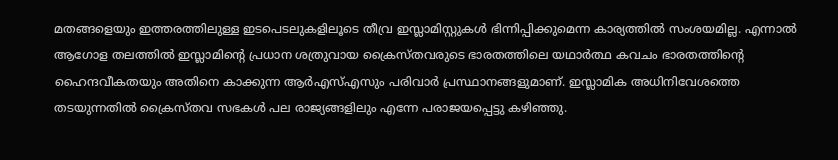മതങ്ങളെയും ഇത്തരത്തിലുള്ള ഇടപെടലുകളിലൂടെ തീവ്ര ഇസ്ലാമിസ്റ്റുകള്‍ ഭിന്നിപ്പിക്കുമെന്ന കാര്യത്തില്‍ സംശയമില്ല. എന്നാല്‍ ആഗോള തലത്തില്‍ ഇസ്ലാമിന്റെ പ്രധാന ശത്രുവായ ക്രൈസ്തവരുടെ ഭാരതത്തിലെ യഥാര്‍ത്ഥ കവചം ഭാരതത്തിന്റെ ഹൈന്ദവീകതയും അതിനെ കാക്കുന്ന ആര്‍എസ്എസും പരിവാര്‍ പ്രസ്ഥാനങ്ങളുമാണ്. ഇസ്ലാമിക അധിനിവേശത്തെ തടയുന്നതില്‍ ക്രൈസ്തവ സഭകള്‍ പല രാജ്യങ്ങളിലും എന്നേ പരാജയപ്പെട്ടു കഴിഞ്ഞു.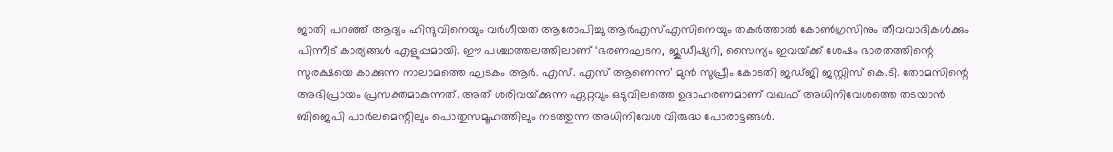ജാതി പറഞ്ഞ് ആദ്യം ഹിന്ദുവിനെയും വര്‍ഗീയത ആരോപിച്ചു ആര്‍എസ്എസിനെയും തകര്‍ത്താല്‍ കോണ്‍ഗ്രസിനും തീവവാദികള്‍ക്കും പിന്നീട് കാര്യങ്ങള്‍ എളുപ്പമായി. ഈ പശ്ചാത്തലത്തിലാണ് ‘ഭരണഘടന, ജുഡീഷ്യറി, സൈന്യം ഇവയ്‌ക്ക് ശേഷം ഭാരതത്തിന്റെ സുരക്ഷയെ കാക്കുന്ന നാലാമത്തെ ഘടകം ആര്‍. എസ്. എസ് ആണെന്ന’ മുന്‍ സുപ്രീം കോടതി ജഡ്ജി ജസ്റ്റിസ് കെ.ടി. തോമസിന്റെ അഭിപ്രായം പ്രസക്തമാകുന്നത്. അത് ശരിവയ്‌ക്കുന്ന ഏറ്റവും ഒടുവിലത്തെ ഉദാഹരണമാണ് വഖഫ് അധിനിവേശത്തെ തടയാന്‍ ബിജെപി പാര്‍ലമെന്റിലും പൊതുസമൂഹത്തിലും നടത്തുന്ന അധിനിവേശ വിരുദ്ധ പോരാട്ടങ്ങള്‍.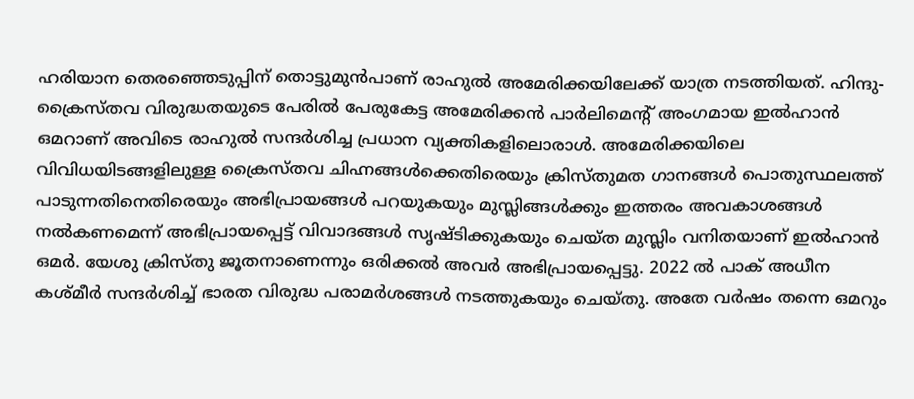ഹരിയാന തെരഞ്ഞെടുപ്പിന് തൊട്ടുമുന്‍പാണ് രാഹുല്‍ അമേരിക്കയിലേക്ക് യാത്ര നടത്തിയത്. ഹിന്ദു-ക്രൈസ്തവ വിരുദ്ധതയുടെ പേരില്‍ പേരുകേട്ട അമേരിക്കന്‍ പാര്‍ലിമെന്റ് അംഗമായ ഇല്‍ഹാന്‍ ഒമറാണ് അവിടെ രാഹുല്‍ സന്ദര്‍ശിച്ച പ്രധാന വ്യക്തികളിലൊരാള്‍. അമേരിക്കയിലെ വിവിധയിടങ്ങളിലുള്ള ക്രൈസ്തവ ചിഹ്നങ്ങള്‍ക്കെതിരെയും ക്രിസ്തുമത ഗാനങ്ങള്‍ പൊതുസ്ഥലത്ത് പാടുന്നതിനെതിരെയും അഭിപ്രായങ്ങള്‍ പറയുകയും മുസ്ലിങ്ങള്‍ക്കും ഇത്തരം അവകാശങ്ങള്‍ നല്‍കണമെന്ന് അഭിപ്രായപ്പെട്ട് വിവാദങ്ങള്‍ സൃഷ്ടിക്കുകയും ചെയ്ത മുസ്ലിം വനിതയാണ് ഇല്‍ഹാന്‍ ഒമര്‍. യേശു ക്രിസ്തു ജൂതനാണെന്നും ഒരിക്കല്‍ അവര്‍ അഭിപ്രായപ്പെട്ടു. 2022 ല്‍ പാക് അധീന കശ്മീര്‍ സന്ദര്‍ശിച്ച് ഭാരത വിരുദ്ധ പരാമര്‍ശങ്ങള്‍ നടത്തുകയും ചെയ്തു. അതേ വര്‍ഷം തന്നെ ഒമറും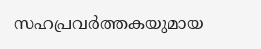സഹപ്രവര്‍ത്തകയുമായ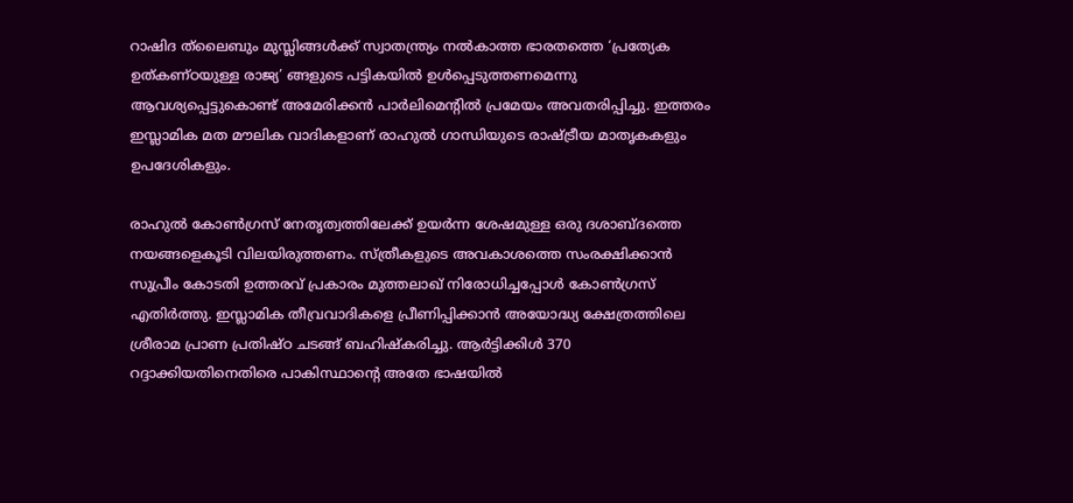റാഷിദ ത്‌ലൈബും മുസ്ലിങ്ങള്‍ക്ക് സ്വാതന്ത്ര്യം നല്‍കാത്ത ഭാരതത്തെ ‘പ്രത്യേക ഉത്കണ്ഠയുള്ള രാജ്യ’ ങ്ങളുടെ പട്ടികയില്‍ ഉള്‍പ്പെടുത്തണമെന്നു ആവശ്യപ്പെട്ടുകൊണ്ട് അമേരിക്കന്‍ പാര്‍ലിമെന്റില്‍ പ്രമേയം അവതരിപ്പിച്ചു. ഇത്തരം ഇസ്ലാമിക മത മൗലിക വാദികളാണ് രാഹുല്‍ ഗാന്ധിയുടെ രാഷ്‌ട്രീയ മാതൃകകളും ഉപദേശികളും.

രാഹുല്‍ കോണ്‍ഗ്രസ് നേതൃത്വത്തിലേക്ക് ഉയര്‍ന്ന ശേഷമുള്ള ഒരു ദശാബ്ദത്തെ നയങ്ങളെകൂടി വിലയിരുത്തണം. സ്ത്രീകളുടെ അവകാശത്തെ സംരക്ഷിക്കാന്‍ സുപ്രീം കോടതി ഉത്തരവ് പ്രകാരം മുത്തലാഖ് നിരോധിച്ചപ്പോള്‍ കോണ്‍ഗ്രസ് എതിര്‍ത്തു. ഇസ്ലാമിക തീവ്രവാദികളെ പ്രീണിപ്പിക്കാന്‍ അയോദ്ധ്യ ക്ഷേത്രത്തിലെ ശ്രീരാമ പ്രാണ പ്രതിഷ്ഠ ചടങ്ങ് ബഹിഷ്‌കരിച്ചു. ആര്‍ട്ടിക്കിള്‍ 370 റദ്ദാക്കിയതിനെതിരെ പാകിസ്ഥാന്റെ അതേ ഭാഷയില്‍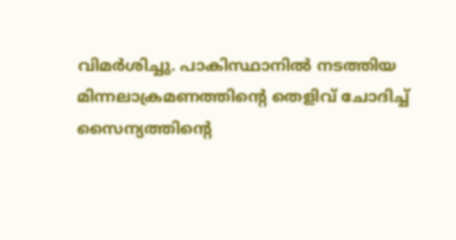വിമര്‍ശിച്ചു. പാകിസ്ഥാനില്‍ നടത്തിയ മിന്നലാക്രമണത്തിന്റെ തെളിവ് ചോദിച്ച് സൈന്യത്തിന്റെ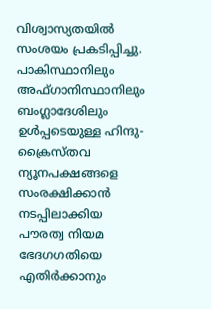വിശ്വാസ്യതയില്‍ സംശയം പ്രകടിപ്പിച്ചു. പാകിസ്ഥാനിലും അഫ്ഗാനിസ്ഥാനിലും ബംഗ്ലാദേശിലും ഉള്‍പ്പടെയുള്ള ഹിന്ദു-ക്രൈസ്തവ ന്യൂനപക്ഷങ്ങളെ സംരക്ഷിക്കാന്‍ നടപ്പിലാക്കിയ പൗരത്വ നിയമ ഭേദഗഗതിയെ എതിര്‍ക്കാനും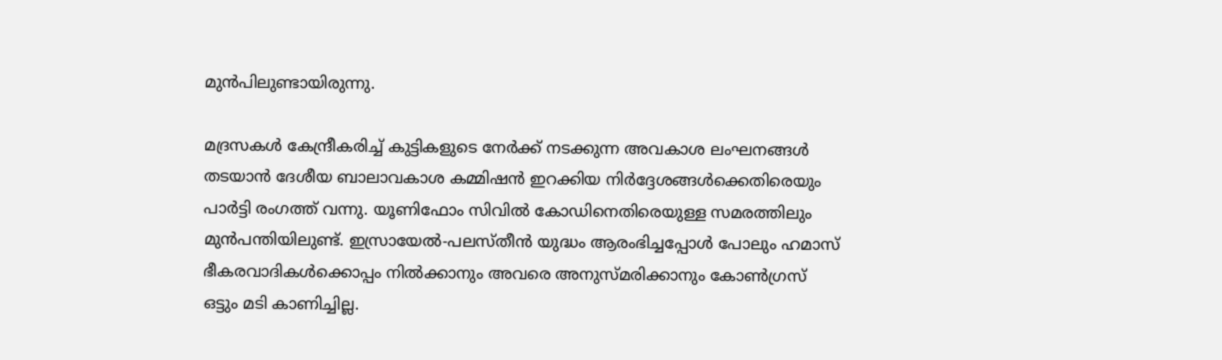മുന്‍പിലുണ്ടായിരുന്നു.

മദ്രസകള്‍ കേന്ദ്രീകരിച്ച് കുട്ടികളുടെ നേര്‍ക്ക് നടക്കുന്ന അവകാശ ലംഘനങ്ങള്‍ തടയാന്‍ ദേശീയ ബാലാവകാശ കമ്മിഷന്‍ ഇറക്കിയ നിര്‍ദ്ദേശങ്ങള്‍ക്കെതിരെയും പാര്‍ട്ടി രംഗത്ത് വന്നു. യൂണിഫോം സിവില്‍ കോഡിനെതിരെയുള്ള സമരത്തിലും മുന്‍പന്തിയിലുണ്ട്. ഇസ്രായേല്‍-പലസ്തീന്‍ യുദ്ധം ആരംഭിച്ചപ്പോള്‍ പോലും ഹമാസ് ഭീകരവാദികള്‍ക്കൊപ്പം നില്‍ക്കാനും അവരെ അനുസ്മരിക്കാനും കോണ്‍ഗ്രസ് ഒട്ടും മടി കാണിച്ചില്ല.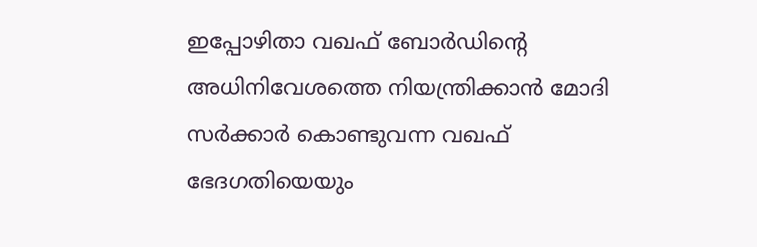ഇപ്പോഴിതാ വഖഫ് ബോര്‍ഡിന്റെ അധിനിവേശത്തെ നിയന്ത്രിക്കാന്‍ മോദി സര്‍ക്കാര്‍ കൊണ്ടുവന്ന വഖഫ് ഭേദഗതിയെയും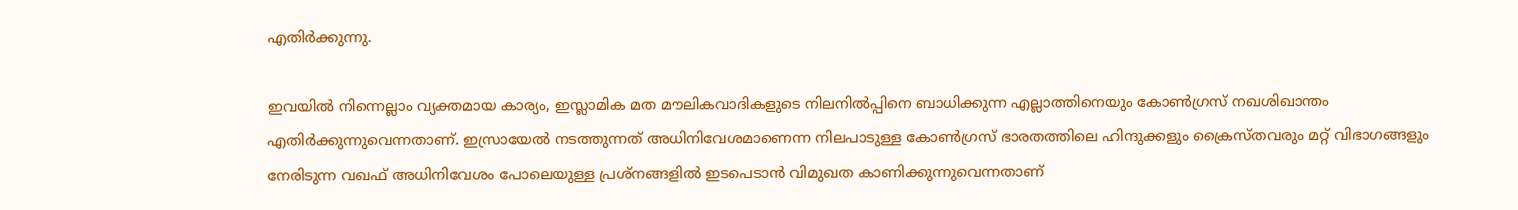എതിര്‍ക്കുന്നു.

ഇവയില്‍ നിന്നെല്ലാം വ്യക്തമായ കാര്യം, ഇസ്ലാമിക മത മൗലികവാദികളുടെ നിലനില്‍പ്പിനെ ബാധിക്കുന്ന എല്ലാത്തിനെയും കോണ്‍ഗ്രസ് നഖശിഖാന്തം എതിര്‍ക്കുന്നുവെന്നതാണ്. ഇസ്രായേല്‍ നടത്തുന്നത് അധിനിവേശമാണെന്ന നിലപാടുള്ള കോണ്‍ഗ്രസ് ഭാരതത്തിലെ ഹിന്ദുക്കളും ക്രൈസ്തവരും മറ്റ് വിഭാഗങ്ങളും നേരിടുന്ന വഖഫ് അധിനിവേശം പോലെയുള്ള പ്രശ്‌നങ്ങളില്‍ ഇടപെടാന്‍ വിമുഖത കാണിക്കുന്നുവെന്നതാണ്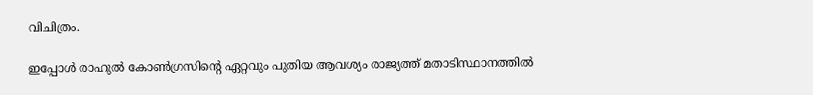വിചിത്രം.

ഇപ്പോള്‍ രാഹുല്‍ കോണ്‍ഗ്രസിന്റെ ഏറ്റവും പുതിയ ആവശ്യം രാജ്യത്ത് മതാടിസ്ഥാനത്തില്‍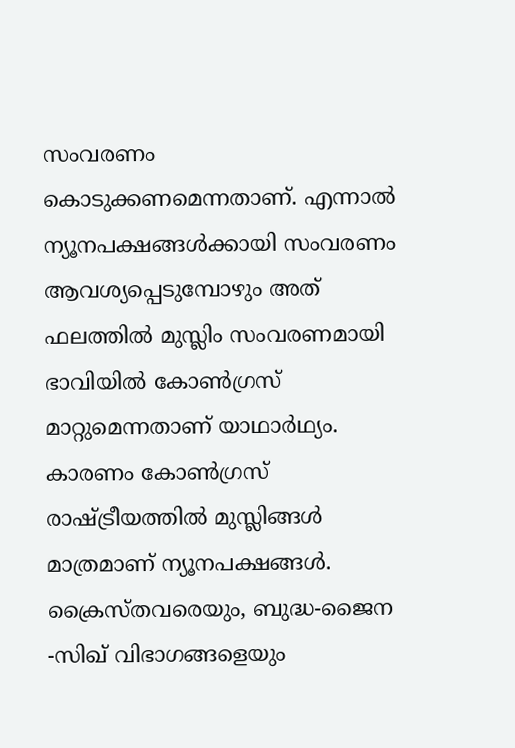സംവരണം കൊടുക്കണമെന്നതാണ്. എന്നാല്‍ ന്യൂനപക്ഷങ്ങള്‍ക്കായി സംവരണം ആവശ്യപ്പെടുമ്പോഴും അത് ഫലത്തില്‍ മുസ്ലിം സംവരണമായി ഭാവിയില്‍ കോണ്‍ഗ്രസ് മാറ്റുമെന്നതാണ് യാഥാര്‍ഥ്യം. കാരണം കോണ്‍ഗ്രസ് രാഷ്‌ട്രീയത്തില്‍ മുസ്ലിങ്ങള്‍ മാത്രമാണ് ന്യൂനപക്ഷങ്ങള്‍. ക്രൈസ്തവരെയും, ബുദ്ധ-ജൈന -സിഖ് വിഭാഗങ്ങളെയും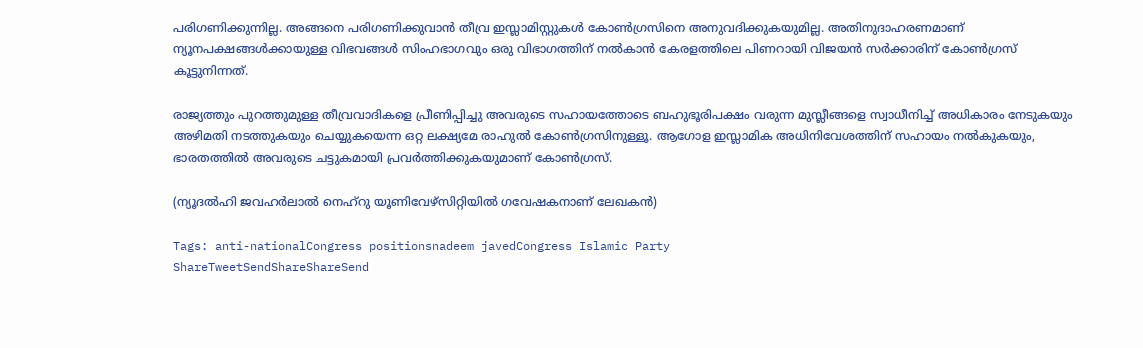പരിഗണിക്കുന്നില്ല. അങ്ങനെ പരിഗണിക്കുവാന്‍ തീവ്ര ഇസ്ലാമിസ്റ്റുകള്‍ കോണ്‍ഗ്രസിനെ അനുവദിക്കുകയുമില്ല. അതിനുദാഹരണമാണ് ന്യൂനപക്ഷങ്ങള്‍ക്കായുള്ള വിഭവങ്ങള്‍ സിംഹഭാഗവും ഒരു വിഭാഗത്തിന് നല്‍കാന്‍ കേരളത്തിലെ പിണറായി വിജയന്‍ സര്‍ക്കാരിന് കോണ്‍ഗ്രസ് കൂട്ടുനിന്നത്.

രാജ്യത്തും പുറത്തുമുള്ള തീവ്രവാദികളെ പ്രീണിപ്പിച്ചു അവരുടെ സഹായത്തോടെ ബഹുഭൂരിപക്ഷം വരുന്ന മുസ്ലീങ്ങളെ സ്വാധീനിച്ച് അധികാരം നേടുകയും അഴിമതി നടത്തുകയും ചെയ്യുകയെന്ന ഒറ്റ ലക്ഷ്യമേ രാഹുല്‍ കോണ്‍ഗ്രസിനുള്ളൂ. ആഗോള ഇസ്ലാമിക അധിനിവേശത്തിന് സഹായം നല്‍കുകയും, ഭാരതത്തില്‍ അവരുടെ ചട്ടുകമായി പ്രവര്‍ത്തിക്കുകയുമാണ് കോണ്‍ഗ്രസ്.

(ന്യൂദല്‍ഹി ജവഹര്‍ലാല്‍ നെഹ്റു യൂണിവേഴ്‌സിറ്റിയില്‍ ഗവേഷകനാണ് ലേഖകന്‍)

Tags: anti-nationalCongress positionsnadeem javedCongress Islamic Party
ShareTweetSendShareShareSend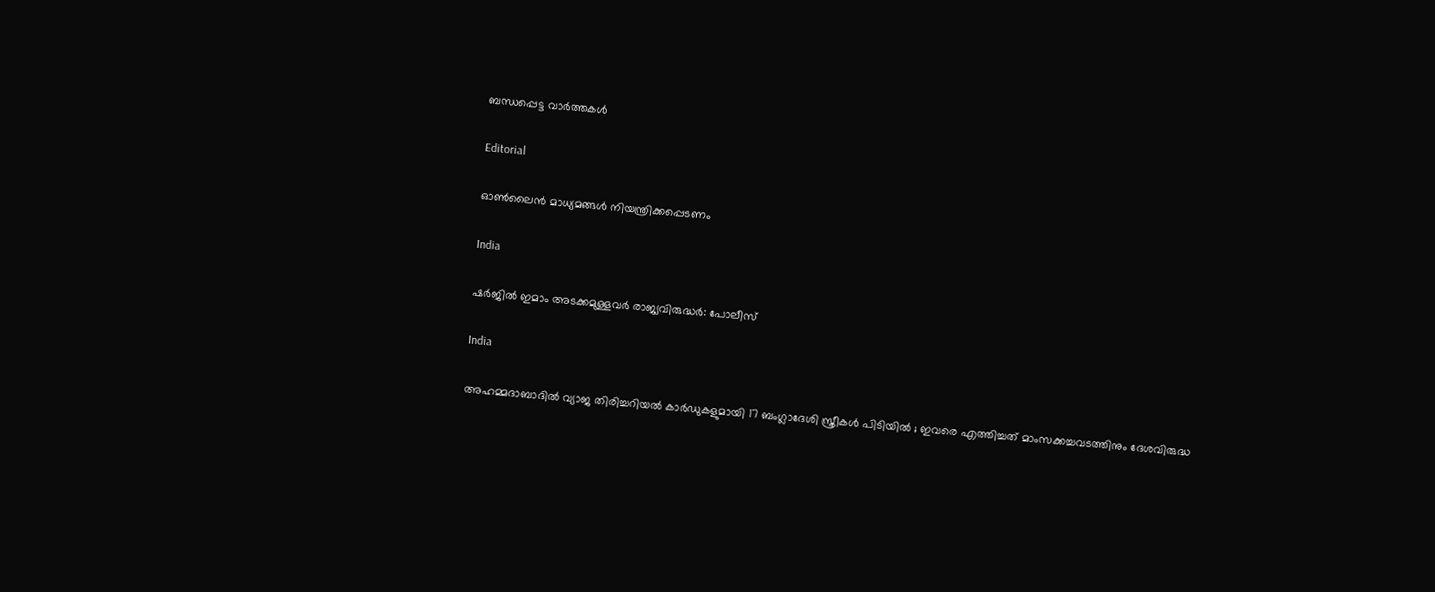ബന്ധപ്പെട്ട വാര്‍ത്തകള്‍

Editorial

ഓണ്‍ലൈന്‍ മാധ്യമങ്ങള്‍ നിയന്ത്രിക്കപ്പെടണം

India

ഷര്‍ജില്‍ ഇമാം അടക്കമുള്ളവര്‍ രാജ്യവിരുദ്ധര്‍: പോലീസ്

India

അഹമ്മദാബാദിൽ വ്യാജ തിരിച്ചറിയൽ കാർഡുകളുമായി 17 ബംഗ്ലാദേശി സ്ത്രീകൾ പിടിയിൽ ; ഇവരെ എത്തിച്ചത് മാംസക്കച്ചവടത്തിനും ദേശവിരുദ്ധ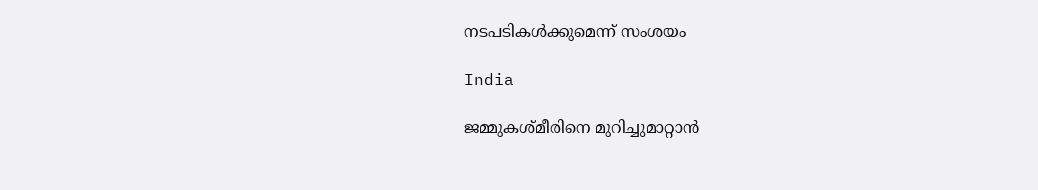നടപടികൾക്കുമെന്ന് സംശയം

India

ജമ്മുകശ്മീരിനെ മുറിച്ചുമാറ്റാന്‍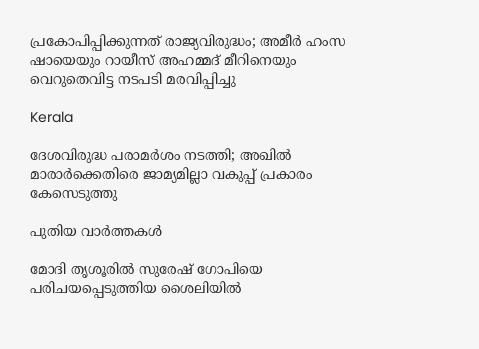പ്രകോപിപ്പിക്കുന്നത് രാജ്യവിരുദ്ധം; അമീര്‍ ഹംസ ഷായെയും റായീസ് അഹമ്മദ് മീറിനെയും വെറുതെവിട്ട നടപടി മരവിപ്പിച്ചു

Kerala

ദേശവിരുദ്ധ പരാമര്‍ശം നടത്തി; അഖില്‍ മാരാര്‍ക്കെതിരെ ജാമ്യമില്ലാ വകുപ്പ് പ്രകാരം കേസെടുത്തു

പുതിയ വാര്‍ത്തകള്‍

മോദി തൃശൂരില്‍ സുരേഷ് ഗോപിയെ പരിചയപ്പെടുത്തിയ ശൈലിയില്‍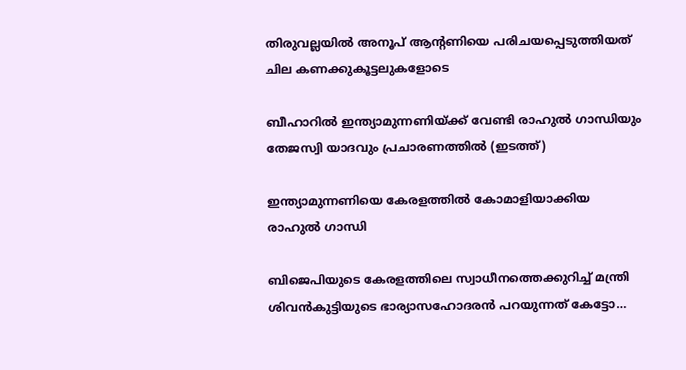തിരുവല്ലയില്‍ അനൂപ് ആന്‍റണിയെ പരിചയപ്പെടുത്തിയത് ചില കണക്കുകൂട്ടലുകളോടെ

ബീഹാറില്‍ ഇന്ത്യാമുന്നണിയ്ക്ക് വേണ്ടി രാഹുല്‍ ഗാന്ധിയും തേജസ്വി യാദവും പ്രചാരണത്തില്‍ (ഇടത്ത്)

ഇന്ത്യാമുന്നണിയെ കേരളത്തില്‍ കോമാളിയാക്കിയ രാഹുല്‍ ഗാന്ധി

ബിജെപിയുടെ കേരളത്തിലെ സ്വാധീനത്തെക്കുറിച്ച് മന്ത്രി ശിവന്‍കുട്ടിയുടെ ഭാര്യാസഹോദരന്‍ പറയുന്നത് കേട്ടോ…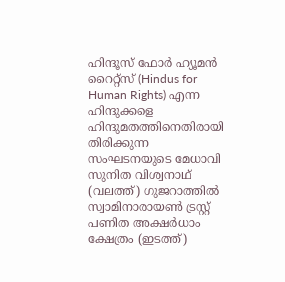ഹിന്ദൂസ് ഫോര്‍ ഹ്യൂമന്‍ റൈറ്റ്സ് (Hindus for Human Rights) എന്ന ഹിന്ദുക്കളെ ഹിന്ദുമതത്തിനെതിരായി തിരിക്കുന്ന സംഘടനയുടെ മേധാവി സുനിത വിശ്വനാഥ് (വലത്ത്) ഗുജറാത്തില്‍ സ്വാമിനാരായണ്‍ ട്രസ്റ്റ് പണിത അക്ഷര്‍ധാം ക്ഷേത്രം (ഇടത്ത്)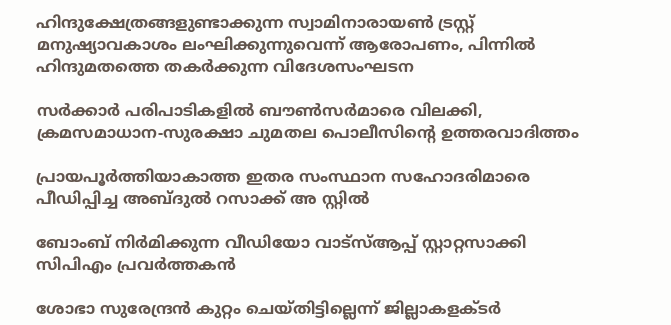ഹിന്ദുക്ഷേത്രങ്ങളുണ്ടാക്കുന്ന സ്വാമിനാരായണ്‍ ട്രസ്റ്റ് മനുഷ്യാവകാശം ലംഘിക്കുന്നുവെന്ന് ആരോപണം, പിന്നില്‍ ഹിന്ദുമതത്തെ തകര്‍ക്കുന്ന വിദേശസംഘടന

സര്‍ക്കാര്‍ പരിപാടികളില്‍ ബൗണ്‍സര്‍മാരെ വിലക്കി, ക്രമസമാധാന-സുരക്ഷാ ചുമതല പൊലീസിന്റെ ഉത്തരവാദിത്തം

പ്രായപൂര്‍ത്തിയാകാത്ത ഇതര സംസ്ഥാന സഹോദരിമാരെ പീഡിപ്പിച്ച അബ്ദുല്‍ റസാക്ക് അ സ്റ്റില്‍

ബോംബ് നിര്‍മിക്കുന്ന വീഡിയോ വാട്‌സ്ആപ്പ് സ്റ്റാറ്റസാക്കി സിപിഎം പ്രവര്‍ത്തകന്‍

ശോഭാ സുരേന്ദ്രന്‍ കുറ്റം ചെയ്തിട്ടില്ലെന്ന് ജില്ലാകളക്ടര്‍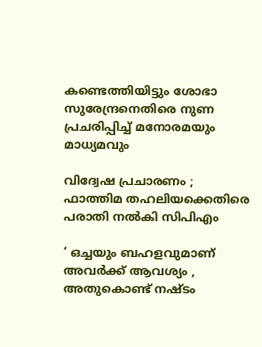കണ്ടെത്തിയിട്ടും ശോഭാ സുരേന്ദ്രനെതിരെ നുണ പ്രചരിപ്പിച്ച് മനോരമയും മാധ്യമവും

വിദ്വേഷ പ്രചാരണം ; ഫാത്തിമ തഹലിയക്കെതിരെ പരാതി നല്‍കി സിപിഎം

‘ ഒച്ചയും ബഹളവുമാണ് അവർക്ക് ആവശ്യം , അതുകൊണ്ട് നഷ്ടം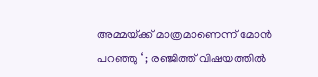അമ്മയ്‌ക്ക് മാത്രമാണെന്ന് മോൻ പറഞ്ഞു ‘ ; രഞ്ജിത്ത് വിഷയത്തിൽ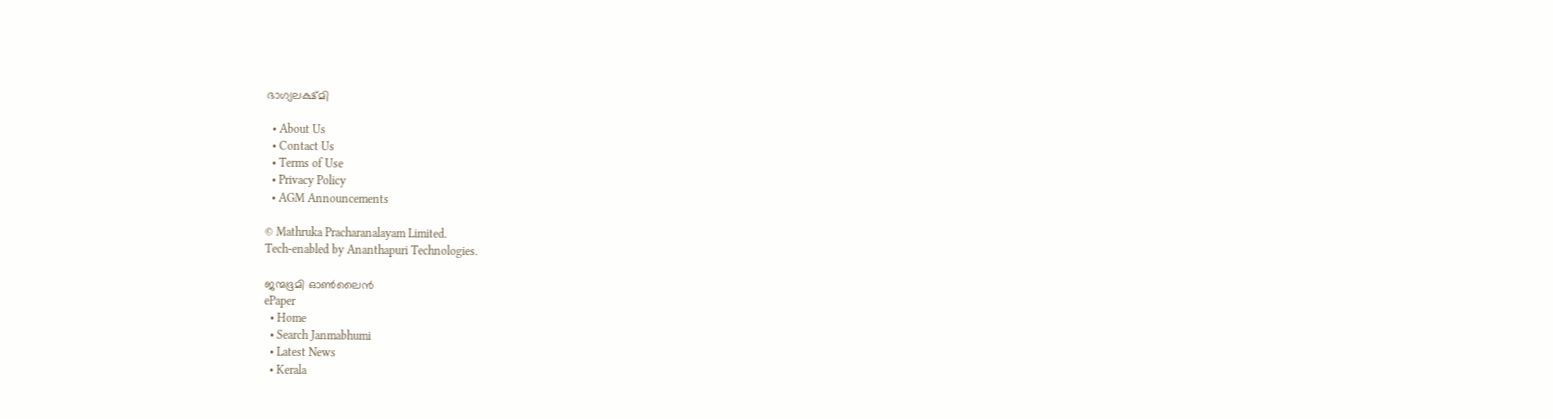ഭാഗ്യലക്ഷ്മി

  • About Us
  • Contact Us
  • Terms of Use
  • Privacy Policy
  • AGM Announcements

© Mathruka Pracharanalayam Limited.
Tech-enabled by Ananthapuri Technologies.

ജന്മഭൂമി ഓണ്‍ലൈന്‍
ePaper
  • Home
  • Search Janmabhumi
  • Latest News
  • Kerala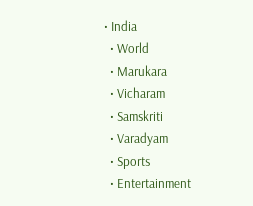• India
  • World
  • Marukara
  • Vicharam
  • Samskriti
  • Varadyam
  • Sports
  • Entertainment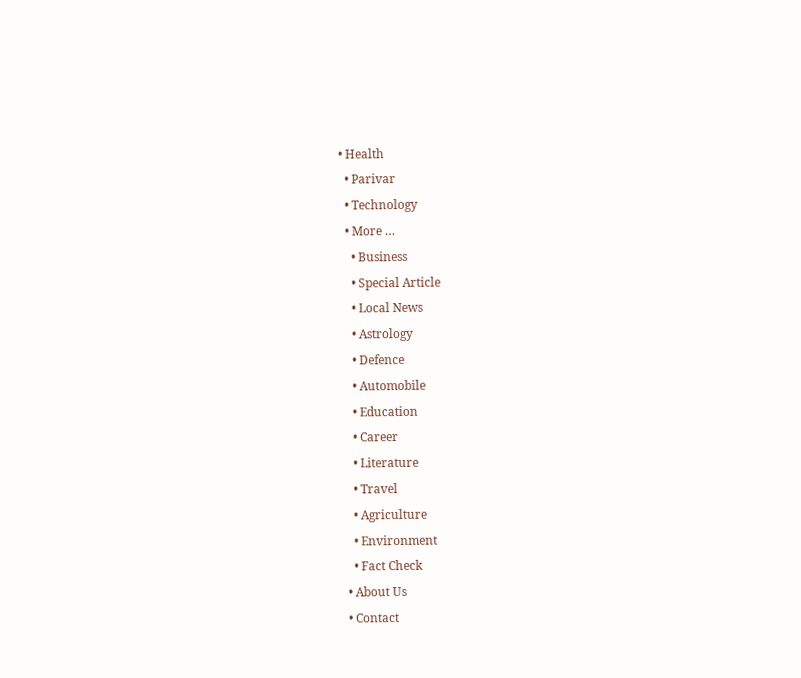• Health
  • Parivar
  • Technology
  • More …
    • Business
    • Special Article
    • Local News
    • Astrology
    • Defence
    • Automobile
    • Education
    • Career
    • Literature
    • Travel
    • Agriculture
    • Environment
    • Fact Check
  • About Us
  • Contact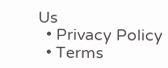Us
  • Privacy Policy
  • Terms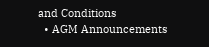and Conditions
  • AGM Announcements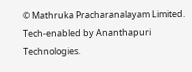© Mathruka Pracharanalayam Limited.
Tech-enabled by Ananthapuri Technologies.